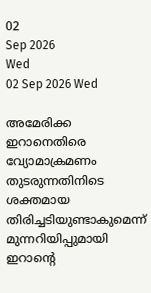02
Sep 2026
Wed
02 Sep 2026 Wed

അമേരിക്ക ഇറാനെതിരെ വ്യോമാക്രമണം തുടരുന്നതിനിടെ ശക്തമായ തിരിച്ചടിയുണ്ടാകുമെന്ന് മുന്നറിയിപ്പുമായി ഇറാന്റെ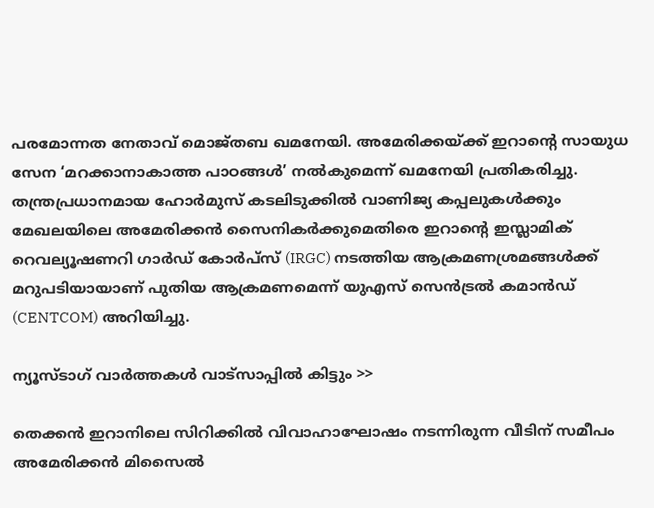പരമോന്നത നേതാവ് മൊജ്തബ ഖമനേയി. അമേരിക്കയ്ക്ക് ഇറാന്റെ സായുധ സേന ‘മറക്കാനാകാത്ത പാഠങ്ങൾ’ നൽകുമെന്ന് ഖമനേയി പ്രതികരിച്ചു.
തന്ത്രപ്രധാനമായ ഹോർമുസ് കടലിടുക്കിൽ വാണിജ്യ കപ്പലുകൾക്കും മേഖലയിലെ അമേരിക്കൻ സൈനികർക്കുമെതിരെ ഇറാന്റെ ഇസ്ലാമിക് റെവല്യൂഷണറി ഗാർഡ് കോർപ്സ് (IRGC) നടത്തിയ ആക്രമണശ്രമങ്ങൾക്ക് മറുപടിയായാണ് പുതിയ ആക്രമണമെന്ന് യുഎസ് സെൻട്രൽ കമാൻഡ് (CENTCOM) അറിയിച്ചു.

ന്യൂസ്ടാഗ് വാര്‍ത്തകള്‍ വാട്‌സാപ്പില്‍ കിട്ടും >>

തെക്കൻ ഇറാനിലെ സിറിക്കിൽ വിവാഹാഘോഷം നടന്നിരുന്ന വീടിന് സമീപം അമേരിക്കൻ മിസൈൽ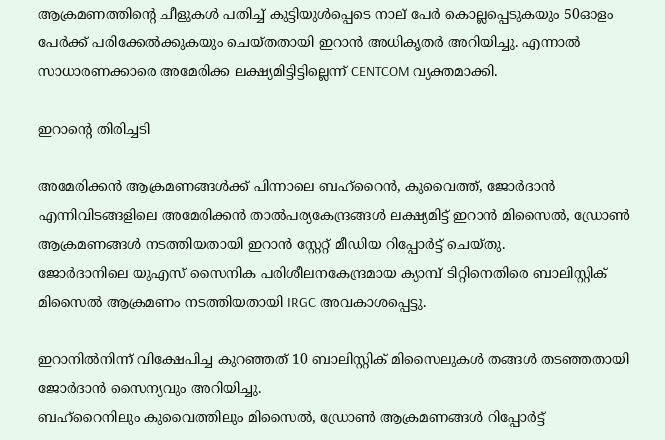ആക്രമണത്തിന്റെ ചീളുകൾ പതിച്ച് കുട്ടിയുൾപ്പെടെ നാല് പേർ കൊല്ലപ്പെടുകയും 50ഓളം പേർക്ക് പരിക്കേൽക്കുകയും ചെയ്തതായി ഇറാൻ അധികൃതർ അറിയിച്ചു. എന്നാൽ സാധാരണക്കാരെ അമേരിക്ക ലക്ഷ്യമിട്ടിട്ടില്ലെന്ന് CENTCOM വ്യക്തമാക്കി.

ഇറാന്റെ തിരിച്ചടി

അമേരിക്കൻ ആക്രമണങ്ങൾക്ക് പിന്നാലെ ബഹ്റൈൻ, കുവൈത്ത്, ജോർദാൻ എന്നിവിടങ്ങളിലെ അമേരിക്കൻ താൽപര്യകേന്ദ്രങ്ങൾ ലക്ഷ്യമിട്ട് ഇറാൻ മിസൈൽ, ഡ്രോൺ ആക്രമണങ്ങൾ നടത്തിയതായി ഇറാൻ സ്റ്റേറ്റ് മീഡിയ റിപ്പോർട്ട് ചെയ്തു.
ജോർദാനിലെ യുഎസ് സൈനിക പരിശീലനകേന്ദ്രമായ ക്യാമ്പ് ടിറ്റിനെതിരെ ബാലിസ്റ്റിക് മിസൈൽ ആക്രമണം നടത്തിയതായി IRGC അവകാശപ്പെട്ടു.

ഇറാനിൽനിന്ന് വിക്ഷേപിച്ച കുറഞ്ഞത് 10 ബാലിസ്റ്റിക് മിസൈലുകൾ തങ്ങൾ തടഞ്ഞതായി ജോർദാൻ സൈന്യവും അറിയിച്ചു.
ബഹ്റൈനിലും കുവൈത്തിലും മിസൈൽ, ഡ്രോൺ ആക്രമണങ്ങൾ റിപ്പോർട്ട്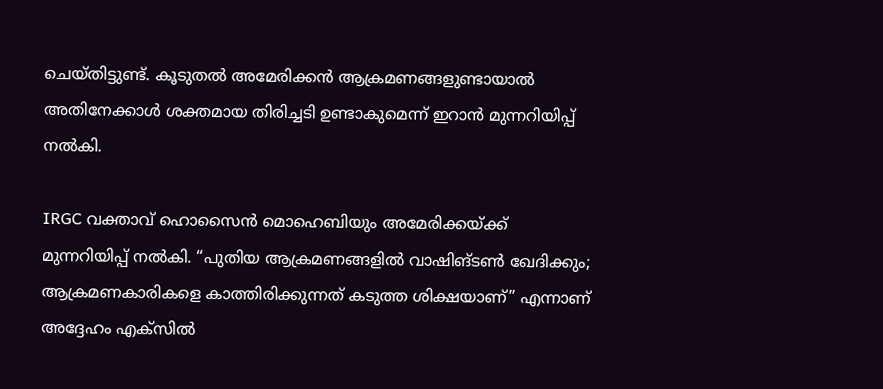ചെയ്തിട്ടുണ്ട്. കൂടുതൽ അമേരിക്കൻ ആക്രമണങ്ങളുണ്ടായാൽ അതിനേക്കാൾ ശക്തമായ തിരിച്ചടി ഉണ്ടാകുമെന്ന് ഇറാൻ മുന്നറിയിപ്പ് നൽകി.

IRGC വക്താവ് ഹൊസൈൻ മൊഹെബിയും അമേരിക്കയ്ക്ക് മുന്നറിയിപ്പ് നൽകി. “പുതിയ ആക്രമണങ്ങളിൽ വാഷിങ്ടൺ ഖേദിക്കും; ആക്രമണകാരികളെ കാത്തിരിക്കുന്നത് കടുത്ത ശിക്ഷയാണ്” എന്നാണ് അദ്ദേഹം എക്സിൽ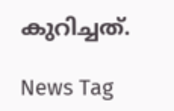കുറിച്ചത്.

News Tag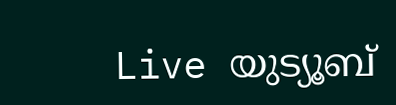Live യുട്യൂബ്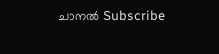ചാനല്‍ Subscribe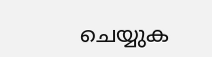ചെയ്യുക